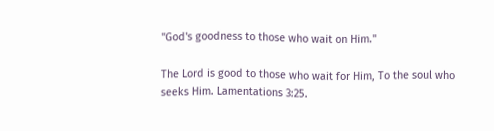"God's goodness to those who wait on Him."

The Lord is good to those who wait for Him, To the soul who seeks Him. Lamentations 3:25.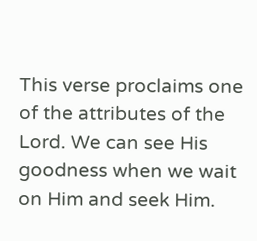This verse proclaims one of the attributes of the Lord. We can see His goodness when we wait on Him and seek Him.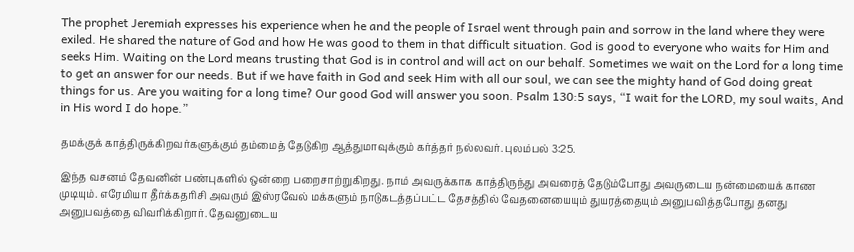The prophet Jeremiah expresses his experience when he and the people of Israel went through pain and sorrow in the land where they were exiled. He shared the nature of God and how He was good to them in that difficult situation. God is good to everyone who waits for Him and seeks Him. Waiting on the Lord means trusting that God is in control and will act on our behalf. Sometimes we wait on the Lord for a long time to get an answer for our needs. But if we have faith in God and seek Him with all our soul, we can see the mighty hand of God doing great things for us. Are you waiting for a long time? Our good God will answer you soon. Psalm 130:5 says, “I wait for the LORD, my soul waits, And in His word I do hope.”

தமக்குக் காத்திருக்கிறவர்களுக்கும் தம்மைத் தேடுகிற ஆத்துமாவுக்கும் கர்த்தர் நல்லவர். புலம்பல் 3:25.

இந்த வசனம் தேவனின் பண்புகளில் ஒன்றை பறைசாற்றுகிறது. நாம் அவருக்காக காத்திருந்து அவரைத் தேடும்போது அவருடைய நன்மையைக் காண முடியும். எரேமியா தீர்க்கதரிசி அவரும் இஸ்ரவேல் மக்களும் நாடுகடத்தப்பட்ட தேசத்தில் வேதனையையும் துயரத்தையும் அனுபவித்தபோது தனது அனுபவத்தை விவரிக்கிறார். தேவனுடைய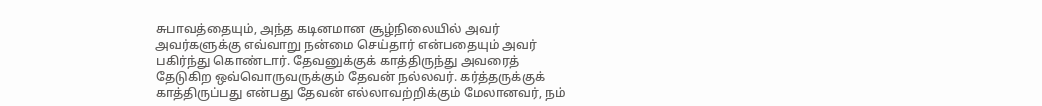சுபாவத்தையும், அந்த கடினமான சூழ்நிலையில் அவர் அவர்களுக்கு எவ்வாறு நன்மை செய்தார் என்பதையும் அவர் பகிர்ந்து கொண்டார். தேவனுக்குக் காத்திருந்து அவரைத் தேடுகிற ஒவ்வொருவருக்கும் தேவன் நல்லவர். கர்த்தருக்குக் காத்திருப்பது என்பது தேவன் எல்லாவற்றிக்கும் மேலானவர், நம்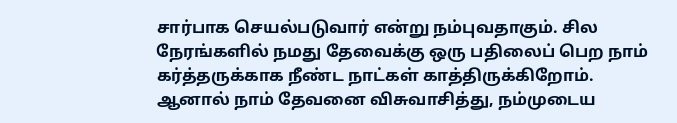சார்பாக செயல்படுவார் என்று நம்புவதாகும். சில நேரங்களில் நமது தேவைக்கு ஒரு பதிலைப் பெற நாம் கர்த்தருக்காக நீண்ட நாட்கள் காத்திருக்கிறோம். ஆனால் நாம் தேவனை விசுவாசித்து, நம்முடைய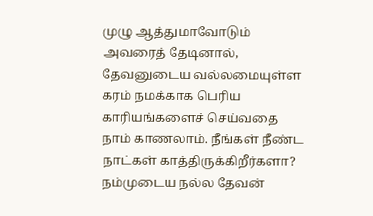முழு ஆத்துமாவோடும் அவரைத் தேடினால், தேவனுடைய வல்லமையுள்ள கரம் நமக்காக பெரிய காரியங்களைச் செய்வதை நாம் காணலாம். நீங்கள் நீண்ட நாட்கள் காத்திருக்கிறீர்களா? நம்முடைய நல்ல தேவன்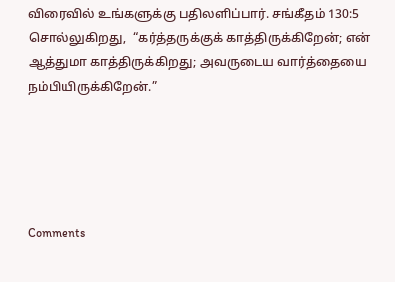விரைவில் உங்களுக்கு பதிலளிப்பார். சங்கீதம் 130:5 சொல்லுகிறது,  “கர்த்தருக்குக் காத்திருக்கிறேன்; என் ஆத்துமா காத்திருக்கிறது; அவருடைய வார்த்தையை நம்பியிருக்கிறேன்.”





Comments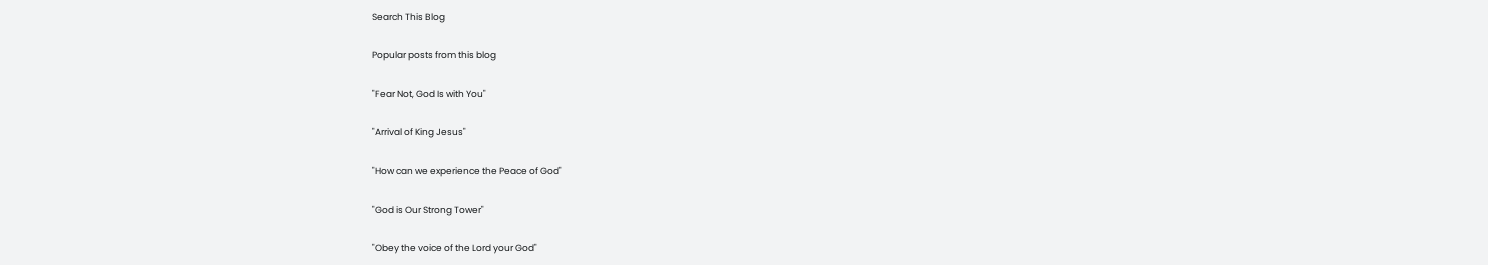Search This Blog

Popular posts from this blog

"Fear Not, God Is with You"

"Arrival of King Jesus"

"How can we experience the Peace of God"

"God is Our Strong Tower"

"Obey the voice of the Lord your God"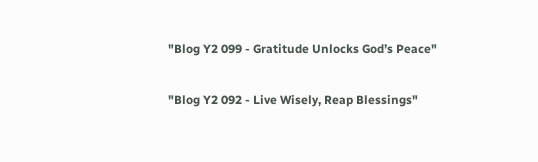"Blog Y2 099 - Gratitude Unlocks God’s Peace"

"Blog Y2 092 - Live Wisely, Reap Blessings"